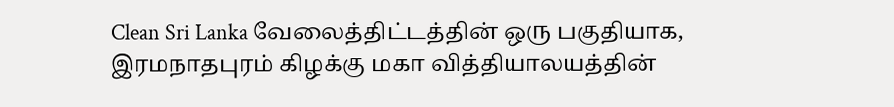Clean Sri Lanka வேலைத்திட்டத்தின் ஒரு பகுதியாக, இரமநாதபுரம் கிழக்கு மகா வித்தியாலயத்தின்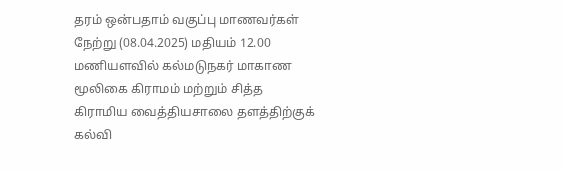தரம் ஒன்பதாம் வகுப்பு மாணவர்கள் நேற்று (08.04.2025) மதியம் 12.00 மணியளவில் கல்மடுநகர் மாகாண மூலிகை கிராமம் மற்றும் சித்த கிராமிய வைத்தியசாலை தளத்திற்குக் கல்வி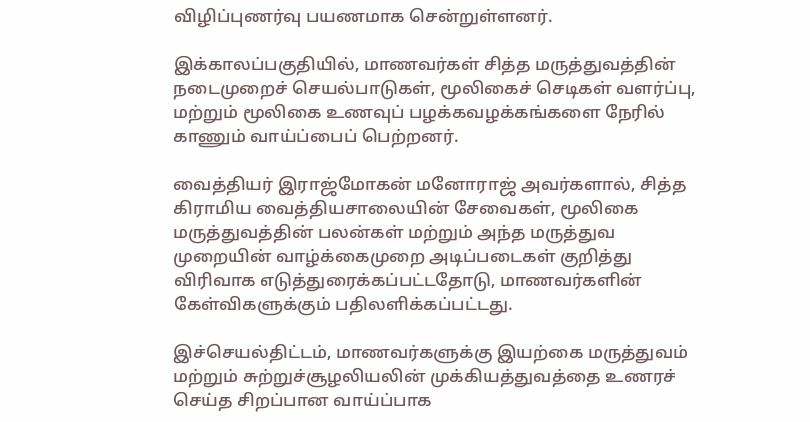விழிப்புணர்வு பயணமாக சென்றுள்ளனர்.

இக்காலப்பகுதியில், மாணவர்கள் சித்த மருத்துவத்தின் நடைமுறைச் செயல்பாடுகள், மூலிகைச் செடிகள் வளர்ப்பு, மற்றும் மூலிகை உணவுப் பழக்கவழக்கங்களை நேரில் காணும் வாய்ப்பைப் பெற்றனர்.

வைத்தியர் இராஜ்மோகன் மனோராஜ் அவர்களால், சித்த கிராமிய வைத்தியசாலையின் சேவைகள், மூலிகை மருத்துவத்தின் பலன்கள் மற்றும் அந்த மருத்துவ முறையின் வாழ்க்கைமுறை அடிப்படைகள் குறித்து விரிவாக எடுத்துரைக்கப்பட்டதோடு, மாணவர்களின் கேள்விகளுக்கும் பதிலளிக்கப்பட்டது.

இச்செயல்திட்டம், மாணவர்களுக்கு இயற்கை மருத்துவம் மற்றும் சுற்றுச்சூழலியலின் முக்கியத்துவத்தை உணரச் செய்த சிறப்பான வாய்ப்பாக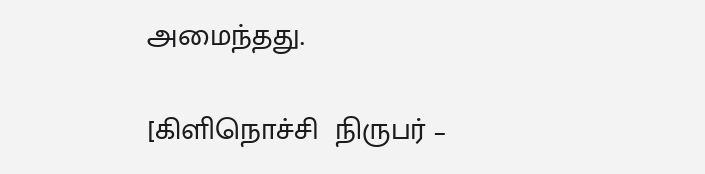அமைந்தது.

[கிளிநொச்சி  நிருபர் –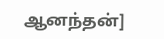ஆனந்தன்]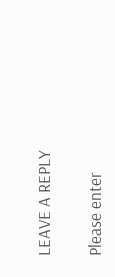LEAVE A REPLY

Please enter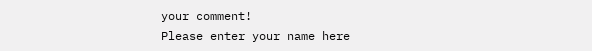your comment!
Please enter your name here